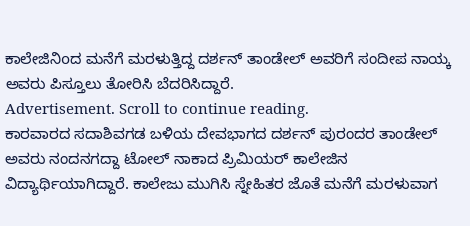ಕಾಲೇಜಿನಿoದ ಮನೆಗೆ ಮರಳುತ್ತಿದ್ದ ದರ್ಶನ್ ತಾಂಡೇಲ್ ಅವರಿಗೆ ಸಂದೀಪ ನಾಯ್ಕ ಅವರು ಪಿಸ್ತೂಲು ತೋರಿಸಿ ಬೆದರಿಸಿದ್ದಾರೆ.
Advertisement. Scroll to continue reading.
ಕಾರವಾರದ ಸದಾಶಿವಗಡ ಬಳಿಯ ದೇವಭಾಗದ ದರ್ಶನ್ ಪುರಂದರ ತಾಂಡೇಲ್ ಅವರು ನಂದನಗದ್ದಾ ಟೋಲ್ ನಾಕಾದ ಪ್ರಿಮಿಯರ್ ಕಾಲೇಜಿನ ವಿದ್ಯಾರ್ಥಿಯಾಗಿದ್ದಾರೆ. ಕಾಲೇಜು ಮುಗಿಸಿ ಸ್ನೇಹಿತರ ಜೊತೆ ಮನೆಗೆ ಮರಳುವಾಗ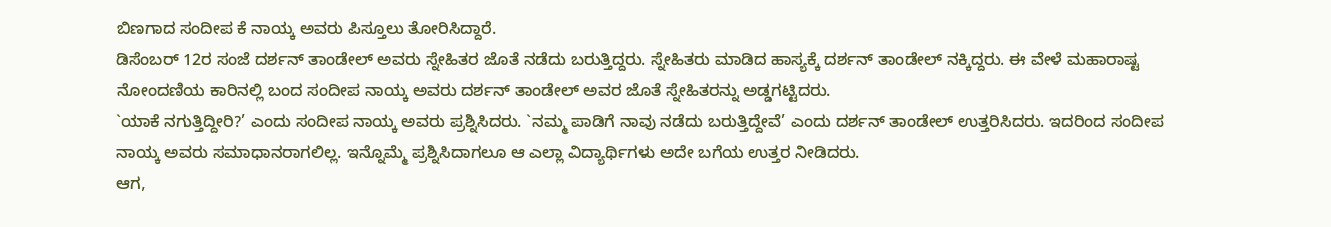ಬಿಣಗಾದ ಸಂದೀಪ ಕೆ ನಾಯ್ಕ ಅವರು ಪಿಸ್ತೂಲು ತೋರಿಸಿದ್ದಾರೆ.
ಡಿಸೆಂಬರ್ 12ರ ಸಂಜೆ ದರ್ಶನ್ ತಾಂಡೇಲ್ ಅವರು ಸ್ನೇಹಿತರ ಜೊತೆ ನಡೆದು ಬರುತ್ತಿದ್ದರು. ಸ್ನೇಹಿತರು ಮಾಡಿದ ಹಾಸ್ಯಕ್ಕೆ ದರ್ಶನ್ ತಾಂಡೇಲ್ ನಕ್ಕಿದ್ದರು. ಈ ವೇಳೆ ಮಹಾರಾಷ್ಟ ನೋಂದಣಿಯ ಕಾರಿನಲ್ಲಿ ಬಂದ ಸಂದೀಪ ನಾಯ್ಕ ಅವರು ದರ್ಶನ್ ತಾಂಡೇಲ್ ಅವರ ಜೊತೆ ಸ್ನೇಹಿತರನ್ನು ಅಡ್ಡಗಟ್ಟಿದರು.
`ಯಾಕೆ ನಗುತ್ತಿದ್ದೀರಿ?’ ಎಂದು ಸಂದೀಪ ನಾಯ್ಕ ಅವರು ಪ್ರಶ್ನಿಸಿದರು. `ನಮ್ಮ ಪಾಡಿಗೆ ನಾವು ನಡೆದು ಬರುತ್ತಿದ್ದೇವೆ’ ಎಂದು ದರ್ಶನ್ ತಾಂಡೇಲ್ ಉತ್ತರಿಸಿದರು. ಇದರಿಂದ ಸಂದೀಪ ನಾಯ್ಕ ಅವರು ಸಮಾಧಾನರಾಗಲಿಲ್ಲ. ಇನ್ನೊಮ್ಮೆ ಪ್ರಶ್ನಿಸಿದಾಗಲೂ ಆ ಎಲ್ಲಾ ವಿದ್ಯಾರ್ಥಿಗಳು ಅದೇ ಬಗೆಯ ಉತ್ತರ ನೀಡಿದರು.
ಆಗ,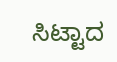ಸಿಟ್ಟಾದ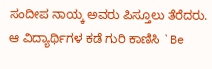ಸಂದೀಪ ನಾಯ್ಕ ಅವರು ಪಿಸ್ತೂಲು ತೆರೆದರು. ಆ ವಿದ್ಯಾರ್ಥಿಗಳ ಕಡೆ ಗುರಿ ಕಾಣಿಸಿ `Be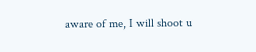aware of me, I will shoot u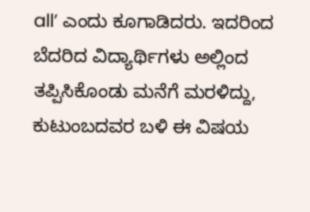all’ ಎಂದು ಕೂಗಾಡಿದರು. ಇದರಿಂದ ಬೆದರಿದ ವಿದ್ಯಾರ್ಥಿಗಳು ಅಲ್ಲಿಂದ ತಪ್ಪಿಸಿಕೊಂಡು ಮನೆಗೆ ಮರಳಿದ್ದು, ಕುಟುಂಬದವರ ಬಳಿ ಈ ವಿಷಯ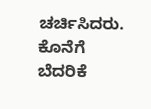ಚರ್ಚಿಸಿದರು. ಕೊನೆಗೆ ಬೆದರಿಕೆ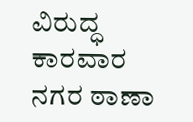ವಿರುದ್ಧ ಕಾರವಾರ ನಗರ ಠಾಣಾ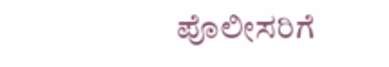ಪೊಲೀಸರಿಗೆ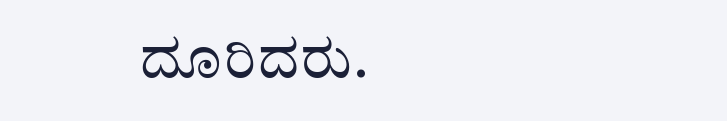ದೂರಿದರು.